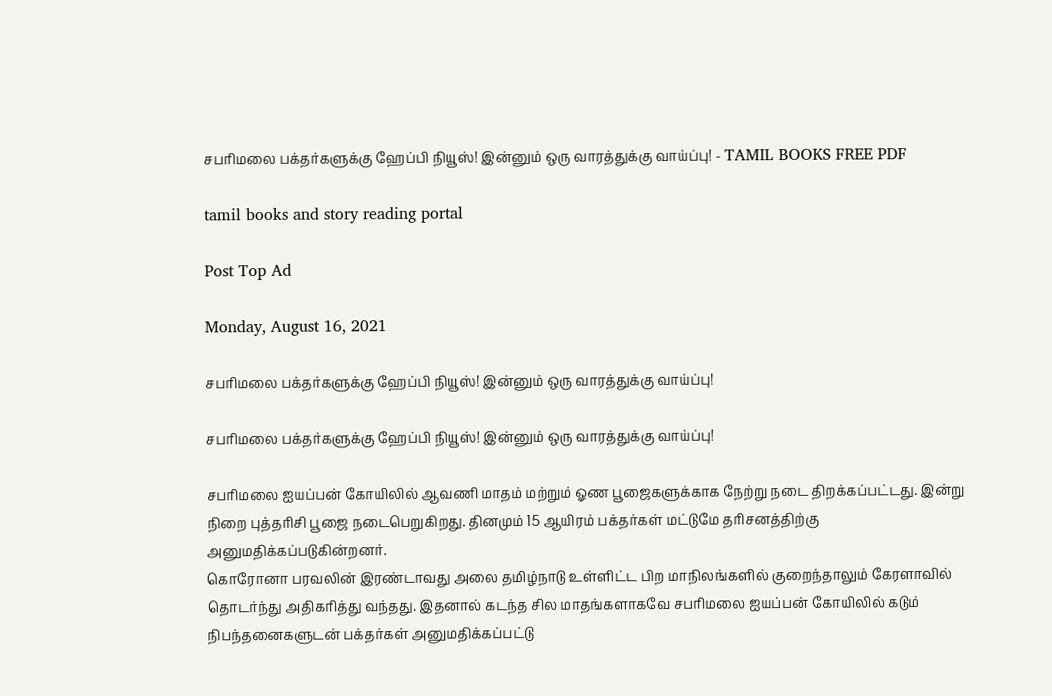சபரிமலை பக்தர்களுக்கு ஹேப்பி நியூஸ்! இன்னும் ஒரு வாரத்துக்கு வாய்ப்பு! - TAMIL BOOKS FREE PDF

tamil books and story reading portal

Post Top Ad

Monday, August 16, 2021

சபரிமலை பக்தர்களுக்கு ஹேப்பி நியூஸ்! இன்னும் ஒரு வாரத்துக்கு வாய்ப்பு!

சபரிமலை பக்தர்களுக்கு ஹேப்பி நியூஸ்! இன்னும் ஒரு வாரத்துக்கு வாய்ப்பு!

சபரிமலை ஐயப்பன் கோயிலில் ஆவணி மாதம் மற்றும் ஓண பூஜைகளுக்காக நேற்று நடை திறக்கப்பட்டது. இன்று நிறை புத்தரிசி பூஜை நடைபெறுகிறது. தினமும் 15 ஆயிரம் பக்தர்கள் மட்டுமே தரிசனத்திற்கு அனுமதிக்கப்படுகின்றனர்.
கொரோனா பரவலின் இரண்டாவது அலை தமிழ்நாடு உள்ளிட்ட பிற மாநிலங்களில் குறைந்தாலும் கேரளாவில் தொடர்ந்து அதிகரித்து வந்தது. இதனால் கடந்த சில மாதங்களாகவே சபரிமலை ஐயப்பன் கோயிலில் கடும் நிபந்தனைகளுடன் பக்தர்கள் அனுமதிக்கப்பட்டு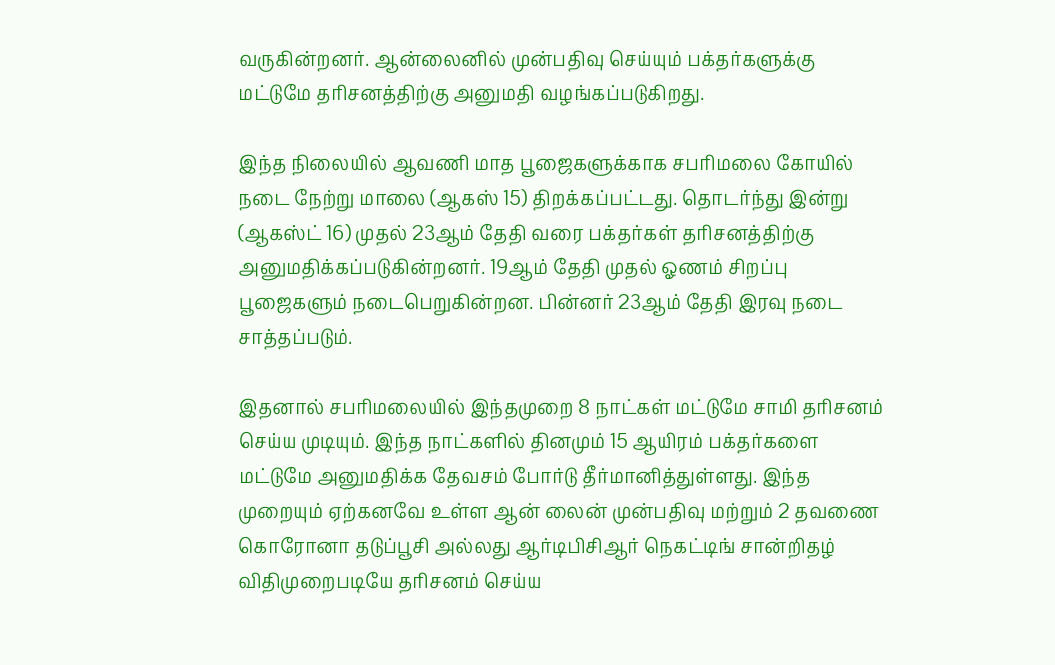வருகின்றனர். ஆன்லைனில் முன்பதிவு செய்யும் பக்தர்களுக்கு மட்டுமே தரிசனத்திற்கு அனுமதி வழங்கப்படுகிறது.

இந்த நிலையில் ஆவணி மாத பூஜைகளுக்காக சபரிமலை கோயில் நடை நேற்று மாலை (ஆகஸ் 15) திறக்கப்பட்டது. தொடர்ந்து இன்று (ஆகஸ்ட் 16) முதல் 23ஆம் தேதி வரை பக்தர்கள் தரிசனத்திற்கு அனுமதிக்கப்படுகின்றனர். 19ஆம் தேதி முதல் ஓணம் சிறப்பு பூஜைகளும் நடைபெறுகின்றன. பின்னர் 23ஆம் தேதி இரவு நடை சாத்தப்படும்.

இதனால் சபரிமலையில் இந்தமுறை 8 நாட்கள் மட்டுமே சாமி தரிசனம் செய்ய முடியும். இந்த நாட்களில் தினமும் 15 ஆயிரம் பக்தர்களை மட்டுமே அனுமதிக்க தேவசம் போர்டு தீர்மானித்துள்ளது. இந்த முறையும் ஏற்கனவே உள்ள ஆன் லைன் முன்பதிவு மற்றும் 2 தவணை கொரோனா தடுப்பூசி அல்லது ஆர்டிபிசிஆர் நெகட்டிங் சான்றிதழ் விதிமுறைபடியே தரிசனம் செய்ய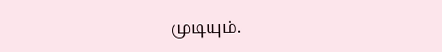முடியும்.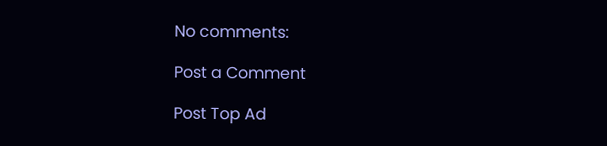No comments:

Post a Comment

Post Top Ad